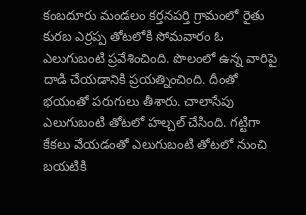కంబదూరు మండలం కర్తనపర్తి గ్రామంలో రైతు కురబ ఎర్రప్ప తోటలోకి సోమవారం ఓ ఎలుగుబంటి ప్రవేశించింది. పొలంలో ఉన్న వారిపై దాడి చేయడానికి ప్రయత్నించింది. దీంతో భయంతో పరుగులు తీశారు. చాలాసేపు ఎలుగుబంటి తోటలో హల్చల్ చేసింది. గట్టిగా కేకలు వేయడంతో ఎలుగుబంటి తోటలో నుంచి బయటికి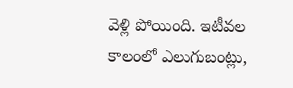వెళ్లి పోయింది. ఇటీవల కాలంలో ఎలుగుబంట్లు,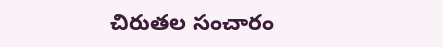చిరుతల సంచారం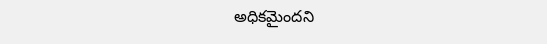అధికమైందని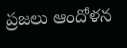ప్రజలు ఆందోళన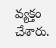వ్యక్తం చేశారు.